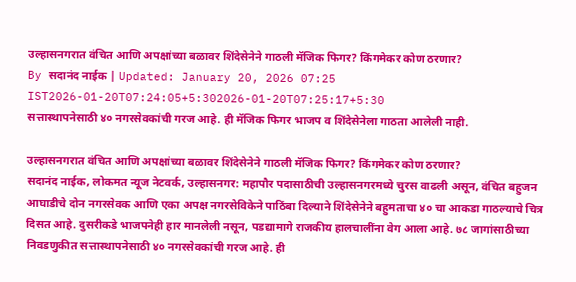उल्हासनगरात वंचित आणि अपक्षांच्या बळावर शिंदेसेनेने गाठली मॅजिक फिगर? किंगमेकर कोण ठरणार?
By सदानंद नाईक | Updated: January 20, 2026 07:25 IST2026-01-20T07:24:05+5:302026-01-20T07:25:17+5:30
सत्तास्थापनेसाठी ४० नगरसेवकांची गरज आहे. ही मॅजिक फिगर भाजप व शिंदेसेनेला गाठता आलेली नाही.

उल्हासनगरात वंचित आणि अपक्षांच्या बळावर शिंदेसेनेने गाठली मॅजिक फिगर? किंगमेकर कोण ठरणार?
सदानंद नाईक, लोकमत न्यूज नेटवर्क, उल्हासनगर: महापौर पदासाठीची उल्हासनगरमध्ये चुरस वाढली असून, वंचित बहुजन आघाडीचे दोन नगरसेवक आणि एका अपक्ष नगरसेविकेने पाठिंबा दिल्याने शिंदेसेनेने बहुमताचा ४० चा आकडा गाठल्याचे चित्र दिसत आहे. दुसरीकडे भाजपनेही हार मानलेली नसून, पडद्यामागे राजकीय हालचालींना वेग आला आहे. ७८ जागांसाठीच्या निवडणुकीत सत्तास्थापनेसाठी ४० नगरसेवकांची गरज आहे. ही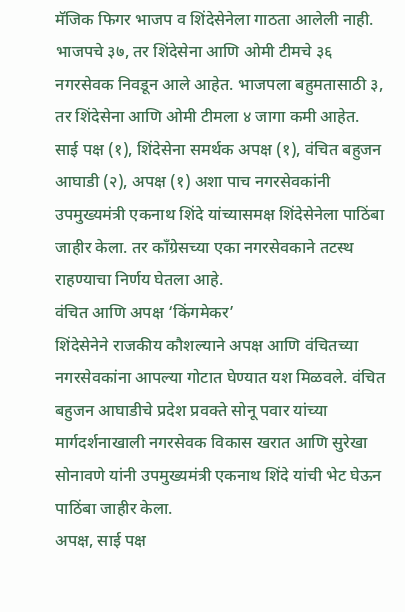मॅजिक फिगर भाजप व शिंदेसेनेला गाठता आलेली नाही.
भाजपचे ३७, तर शिंदेसेना आणि ओमी टीमचे ३६ नगरसेवक निवडून आले आहेत. भाजपला बहुमतासाठी ३, तर शिंदेसेना आणि ओमी टीमला ४ जागा कमी आहेत. साई पक्ष (१), शिंदेसेना समर्थक अपक्ष (१), वंचित बहुजन आघाडी (२), अपक्ष (१) अशा पाच नगरसेवकांनी उपमुख्यमंत्री एकनाथ शिंदे यांच्यासमक्ष शिंदेसेनेला पाठिंबा जाहीर केला. तर काँग्रेसच्या एका नगरसेवकाने तटस्थ राहण्याचा निर्णय घेतला आहे.
वंचित आणि अपक्ष ‘किंगमेकर’
शिंदेसेनेने राजकीय कौशल्याने अपक्ष आणि वंचितच्या नगरसेवकांना आपल्या गोटात घेण्यात यश मिळवले. वंचित बहुजन आघाडीचे प्रदेश प्रवक्ते सोनू पवार यांच्या मार्गदर्शनाखाली नगरसेवक विकास खरात आणि सुरेखा सोनावणे यांनी उपमुख्यमंत्री एकनाथ शिंदे यांची भेट घेऊन पाठिंबा जाहीर केला.
अपक्ष, साई पक्ष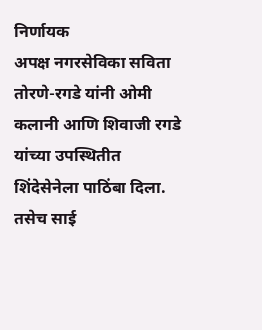निर्णायक
अपक्ष नगरसेविका सविता तोरणे-रगडे यांनी ओमी कलानी आणि शिवाजी रगडे यांच्या उपस्थितीत शिंदेसेनेला पाठिंबा दिला. तसेच साई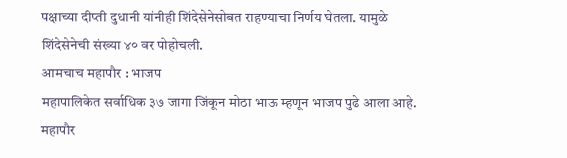पक्षाच्या दीप्ती दुधानी यांनीही शिंदेसेनेसोबत राहण्याचा निर्णय घेतला. यामुळे शिंदेसेनेची संख्या ४० वर पोहोचली.
आमचाच महापौर : भाजप
महापालिकेत सर्वाधिक ३७ जागा जिंकून मोठा भाऊ म्हणून भाजप पुढे आला आहे. महापौर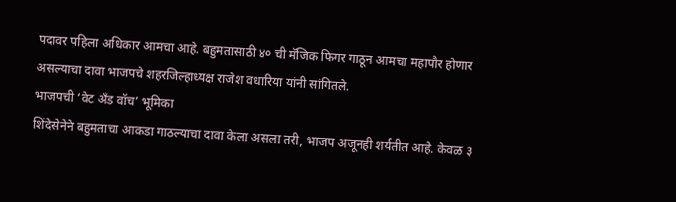पदावर पहिला अधिकार आमचा आहे. बहुमतासाठी ४० ची मॅजिक फिगर गाठून आमचा महापौर होणार असल्याचा दावा भाजपचे शहरजिल्हाध्यक्ष राजेश वधारिया यांनी सांगितले.
भाजपची ‘वेट अँड वॉच’ भूमिका
शिंदेसेनेने बहुमताचा आकडा गाठल्याचा दावा केला असला तरी, भाजप अजूनही शर्यतीत आहे. केवळ ३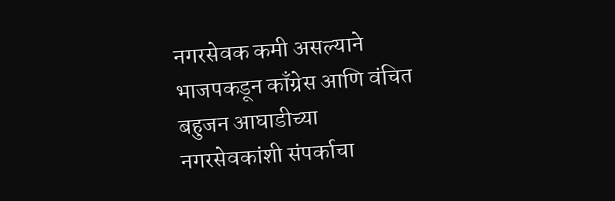नगरसेवक कमी असल्याने भाजपकडून काँग्रेस आणि वंचित बहुजन आघाडीच्या नगरसेवकांशी संपर्काचा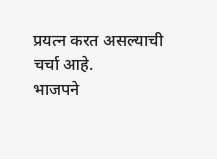प्रयत्न करत असल्याची चर्चा आहे.
भाजपने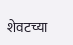शेवटच्या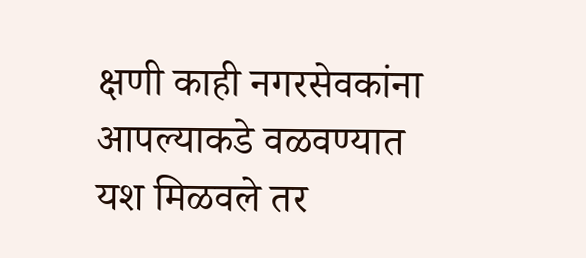क्षणी काही नगरसेवकांना आपल्याकडे वळवण्यात
यश मिळवले तर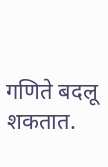गणिते बदलू शकतात.